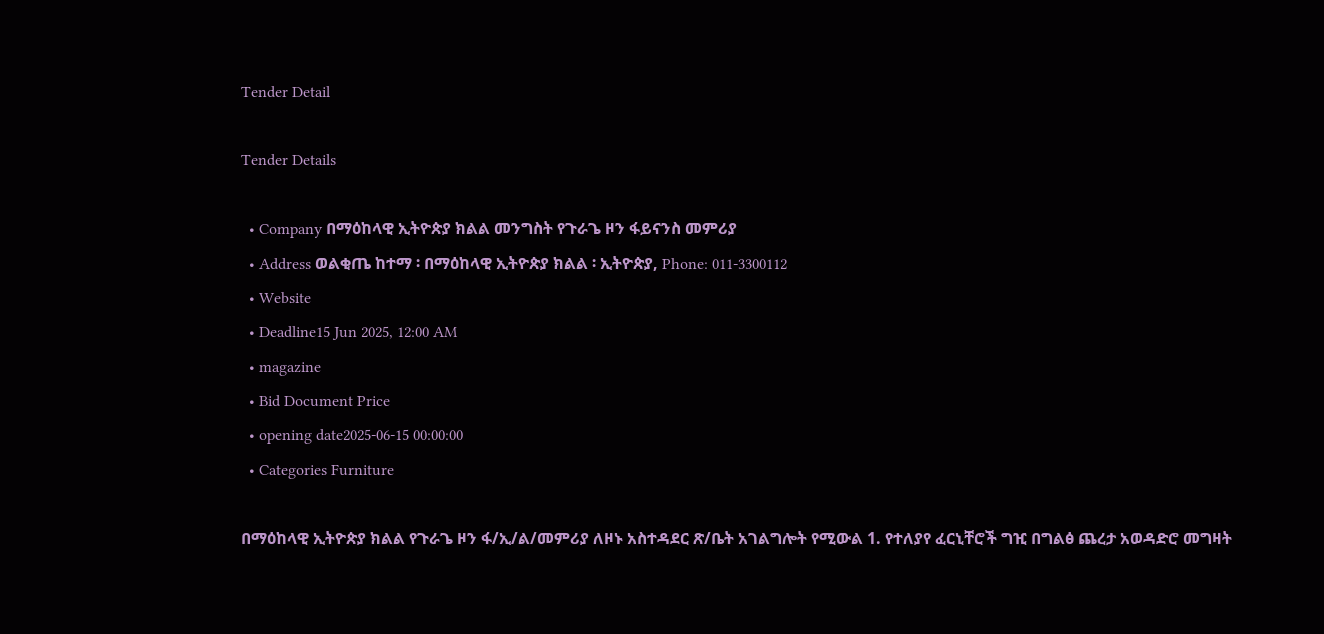Tender Detail

Tender Details

  • Company በማዕከላዊ ኢትዮጵያ ክልል መንግስት የጉራጌ ዞን ፋይናንስ መምሪያ
  • Address ወልቂጤ ከተማ ፡ በማዕከላዊ ኢትዮጵያ ክልል ፡ ኢትዮጵያ, Phone: 011-3300112
  • Website
  • Deadline15 Jun 2025, 12:00 AM
  • magazine
  • Bid Document Price
  • opening date2025-06-15 00:00:00
  • Categories Furniture

በማዕከላዊ ኢትዮጵያ ክልል የጉራጌ ዞን ፋ/ኢ/ል/መምሪያ ለዞኑ አስተዳደር ጽ/ቤት አገልግሎት የሚውል 1. የተለያየ ፈርኒቸሮች ግዢ በግልፅ ጨረታ አወዳድሮ መግዛት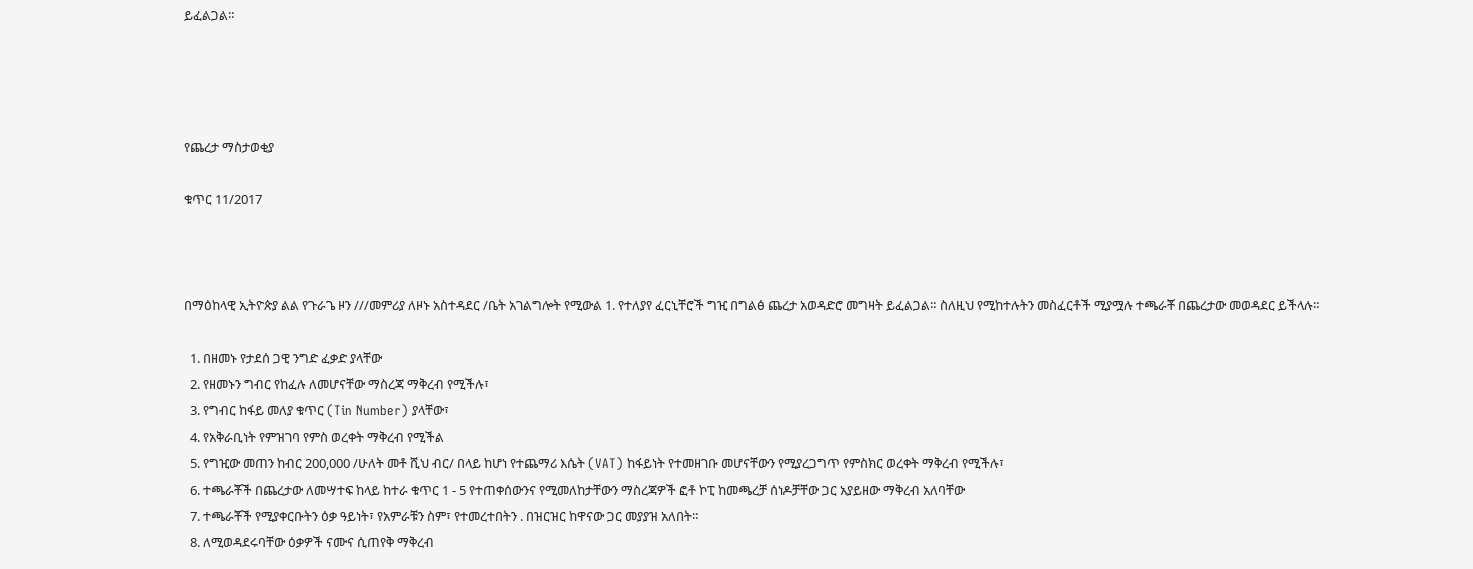ይፈልጋል።




የጨረታ ማስታወቂያ

ቁጥር 11/2017



በማዕከላዊ ኢትዮጵያ ልል የጉራጌ ዞን ///መምሪያ ለዞኑ አስተዳደር /ቤት አገልግሎት የሚውል 1. የተለያየ ፈርኒቸሮች ግዢ በግልፅ ጨረታ አወዳድሮ መግዛት ይፈልጋል። ስለዚህ የሚከተሉትን መስፈርቶች ሚያሟሉ ተጫራቾ በጨረታው መወዳደር ይችላሉ።

  1. በዘመኑ የታደሰ ጋዊ ንግድ ፈቃድ ያላቸው
  2. የዘመኑን ግብር የከፈሉ ለመሆናቸው ማስረጃ ማቅረብ የሚችሉ፣
  3. የግብር ከፋይ መለያ ቁጥር (Tin Number) ያላቸው፣
  4. የአቅራቢነት የምዝገባ የምስ ወረቀት ማቅረብ የሚችል
  5. የግዢው መጠን ከብር 200,000 /ሁለት መቶ ሺህ ብር/ በላይ ከሆነ የተጨማሪ እሴት (VAT) ከፋይነት የተመዘገቡ መሆናቸውን የሚያረጋግጥ የምስክር ወረቀት ማቅረብ የሚችሉ፣
  6. ተጫራቾች በጨረታው ለመሣተፍ ከላይ ከተራ ቁጥር 1 - 5 የተጠቀሰውንና የሚመለከታቸውን ማስረጃዎች ፎቶ ኮፒ ከመጫረቻ ሰነዶቻቸው ጋር አያይዘው ማቅረብ አለባቸው
  7. ተጫራቾች የሚያቀርቡትን ዕቃ ዓይነት፣ የአምራቹን ስም፣ የተመረተበትን . በዝርዝር ከዋናው ጋር መያያዝ አለበት።
  8. ለሚወዳደሩባቸው ዕቃዎች ናሙና ሲጠየቅ ማቅረብ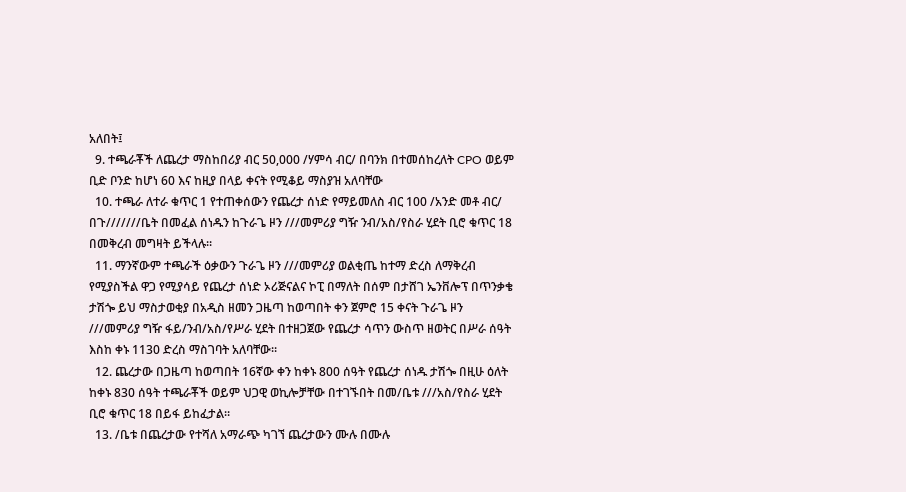አለበት፤
  9. ተጫራቾች ለጨረታ ማስከበሪያ ብር 50,000 /ሃምሳ ብር/ በባንክ በተመሰከረለት CPO ወይም ቢድ ቦንድ ከሆነ 60 እና ከዚያ በላይ ቀናት የሚቆይ ማስያዝ አለባቸው
  10. ተጫራ ለተራ ቁጥር 1 የተጠቀሰውን የጨረታ ሰነድ የማይመለስ ብር 100 /አንድ መቶ ብር/ በጉ///////ቤት በመፈል ሰነዱን ከጉራጌ ዞን ///መምሪያ ግዥ ንብ/አስ/የስራ ሂደት ቢሮ ቁጥር 18 በመቅረብ መግዛት ይችላሉ።
  11. ማንኛውም ተጫራች ዕቃውን ጉራጌ ዞን ///መምሪያ ወልቂጤ ከተማ ድረስ ለማቅረብ የሚያስችል ዋጋ የሚያሳይ የጨረታ ሰነድ ኦሪጅናልና ኮፒ በማለት በሰም በታሸገ ኤንቨሎፕ በጥንቃቄ ታሽጐ ይህ ማስታወቂያ በአዲስ ዘመን ጋዜጣ ከወጣበት ቀን ጀምሮ 15 ቀናት ጉራጌ ዞን ///መምሪያ ግዥ ፋይ/ንብ/አስ/የሥራ ሂደት በተዘጋጀው የጨረታ ሳጥን ውስጥ ዘወትር በሥራ ሰዓት እስከ ቀኑ 1130 ድረስ ማስገባት አለባቸው።
  12. ጨረታው በጋዜጣ ከወጣበት 16ኛው ቀን ከቀኑ 800 ሰዓት የጨረታ ሰነዱ ታሽጐ በዚሁ ዕለት ከቀኑ 830 ሰዓት ተጫራቾች ወይም ህጋዊ ወኪሎቻቸው በተገኙበት በመ/ቤቱ ///አስ/የስራ ሂደት ቢሮ ቁጥር 18 በይፋ ይከፈታል።
  13. /ቤቱ በጨረታው የተሻለ አማራጭ ካገኘ ጨረታውን ሙሉ በሙሉ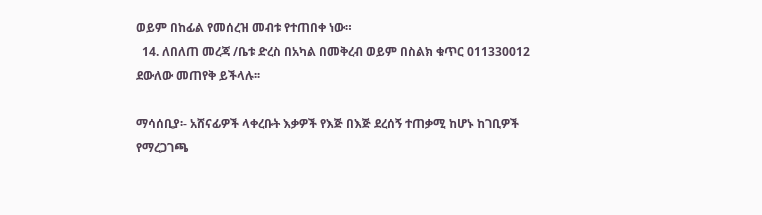ወይም በከፊል የመሰረዝ መብቱ የተጠበቀ ነው።
  14. ለበለጠ መረጃ /ቤቱ ድረስ በአካል በመቅረብ ወይም በስልክ ቁጥር 011330012 ደውለው መጠየቅ ይችላሉ፡፡

ማሳሰቢያ፡- አሸናፊዎች ላቀረቡት እቃዎች የእጅ በእጅ ደረሰኝ ተጠቃሚ ከሆኑ ከገቢዎች የማረጋገጫ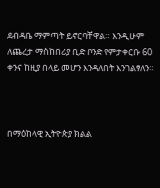ደብዳቤ ማምጣት ይኖርባቸዋል። እንዲሁም ለጨረታ ማስከበሪያ ቢድ ቦንድ የምታቀርቡ 60 ቀንና ከዚያ በላይ መሆን እንዳለበት እንገልፃለን።



በማዕከላዊ ኢትዮጵያ ክልል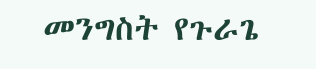መንግስት የጉራጌ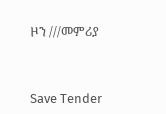ዞን ///መምሪያ



Save Tender